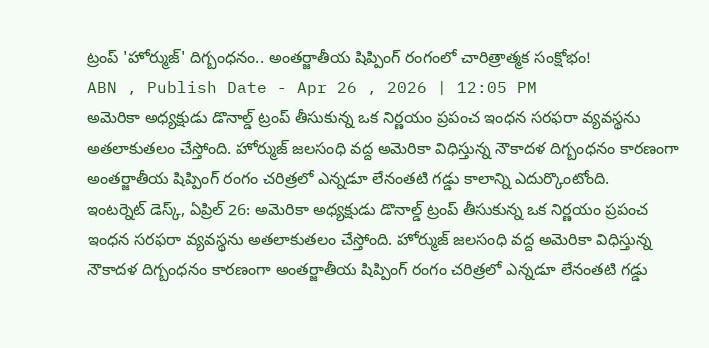ట్రంప్ 'హోర్ముజ్' దిగ్బంధనం.. అంతర్జాతీయ షిప్పింగ్ రంగంలో చారిత్రాత్మక సంక్షోభం!
ABN , Publish Date - Apr 26 , 2026 | 12:05 PM
అమెరికా అధ్యక్షుడు డొనాల్డ్ ట్రంప్ తీసుకున్న ఒక నిర్ణయం ప్రపంచ ఇంధన సరఫరా వ్యవస్థను అతలాకుతలం చేస్తోంది. హోర్ముజ్ జలసంధి వద్ద అమెరికా విధిస్తున్న నౌకాదళ దిగ్బంధనం కారణంగా అంతర్జాతీయ షిప్పింగ్ రంగం చరిత్రలో ఎన్నడూ లేనంతటి గడ్డు కాలాన్ని ఎదుర్కొంటోంది.
ఇంటర్నెట్ డెస్క్, ఏప్రిల్ 26: అమెరికా అధ్యక్షుడు డొనాల్డ్ ట్రంప్ తీసుకున్న ఒక నిర్ణయం ప్రపంచ ఇంధన సరఫరా వ్యవస్థను అతలాకుతలం చేస్తోంది. హోర్ముజ్ జలసంధి వద్ద అమెరికా విధిస్తున్న నౌకాదళ దిగ్బంధనం కారణంగా అంతర్జాతీయ షిప్పింగ్ రంగం చరిత్రలో ఎన్నడూ లేనంతటి గడ్డు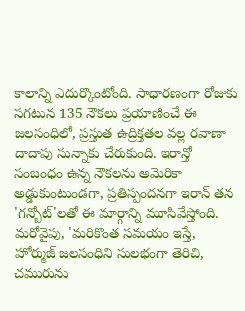కాలాన్ని ఎదుర్కొంటోంది. సాధారణంగా రోజుకు సగటున 135 నౌకలు ప్రయాణించే ఈ జలసంధిలో, ప్రస్తుత ఉద్రిక్తతల వల్ల రవాణా దాదాపు సున్నాకు చేరుకుంది. ఇరాన్తో సంబంధం ఉన్న నౌకలను అమెరికా అడ్డుకుంటుండగా, ప్రతిస్పందనగా ఇరాన్ తన 'గన్బోట్'లతో ఈ మార్గాన్ని మూసివేస్తోంది.
మరోవైపు, 'మరికొంత సమయం ఇస్తే, హోర్ముజ్ జలసంధిని సులభంగా తెరిచి, చమురును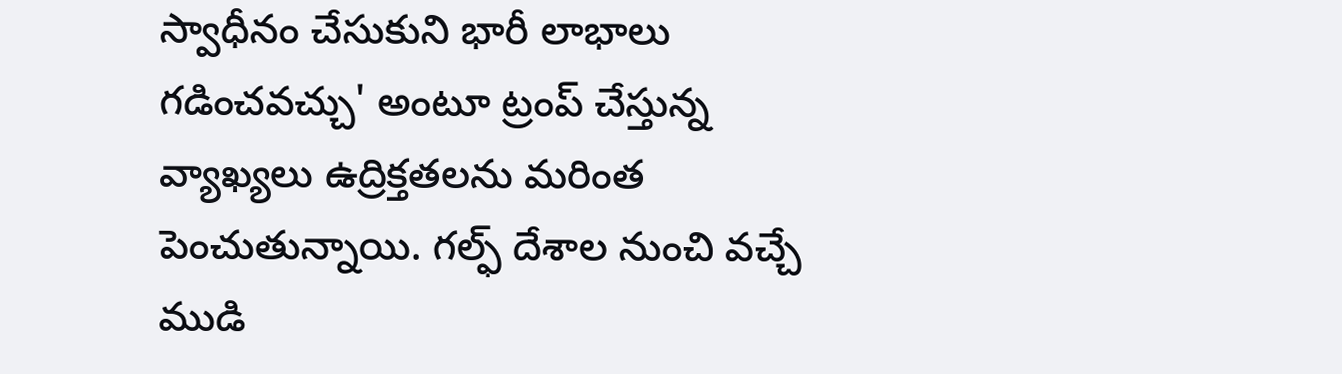స్వాధీనం చేసుకుని భారీ లాభాలు గడించవచ్చు' అంటూ ట్రంప్ చేస్తున్న వ్యాఖ్యలు ఉద్రిక్తతలను మరింత పెంచుతున్నాయి. గల్ఫ్ దేశాల నుంచి వచ్చే ముడి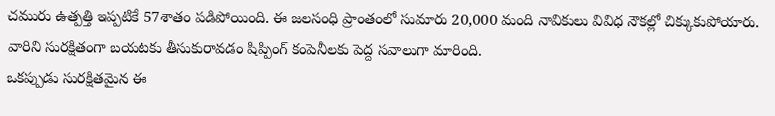చమురు ఉత్పత్తి ఇప్పటికే 57శాతం పడిపోయింది. ఈ జలసంధి ప్రాంతంలో సుమారు 20,000 మంది నావికులు వివిధ నౌకల్లో చిక్కుకుపోయారు. వారిని సురక్షితంగా బయటకు తీసుకురావడం షిప్పింగ్ కంపెనీలకు పెద్ద సవాలుగా మారింది.
ఒకప్పుడు సురక్షితమైన ఈ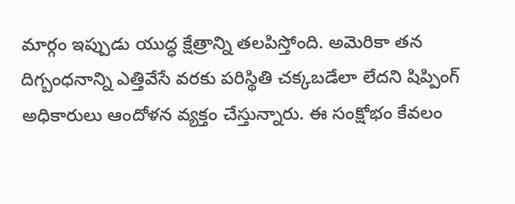మార్గం ఇప్పుడు యుద్ధ క్షేత్రాన్ని తలపిస్తోంది. అమెరికా తన దిగ్బంధనాన్ని ఎత్తివేసే వరకు పరిస్థితి చక్కబడేలా లేదని షిప్పింగ్ అధికారులు ఆందోళన వ్యక్తం చేస్తున్నారు. ఈ సంక్షోభం కేవలం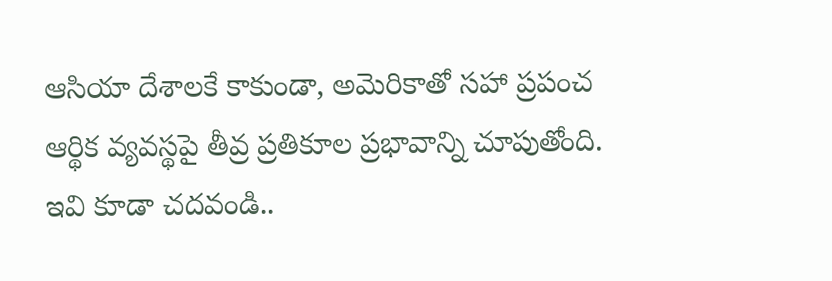ఆసియా దేశాలకే కాకుండా, అమెరికాతో సహా ప్రపంచ ఆర్థిక వ్యవస్థపై తీవ్ర ప్రతికూల ప్రభావాన్ని చూపుతోంది.
ఇవి కూడా చదవండి..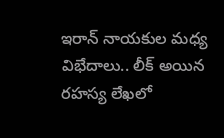ఇరాన్ నాయకుల మధ్య విభేదాలు.. లీక్ అయిన రహస్య లేఖలో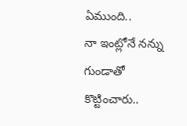ఏముంది..
నా ఇంట్లోనే నన్ను గుండాతో కొట్టించారు..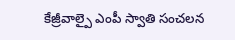కేజ్రీవాల్పై ఎంపీ స్వాతి సంచలన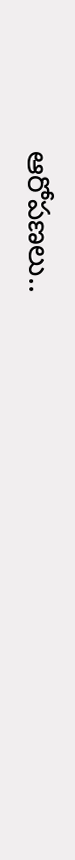ఆరోపణలు..